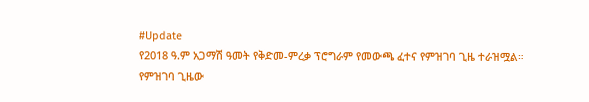#Update
የ2018 ዓ.ም አጋማሽ ዓመት የቅድመ-ምረቃ ፕሮግራም የመውጫ ፈተና የምዝገባ ጊዜ ተራዝሟል።
የምዝገባ ጊዜው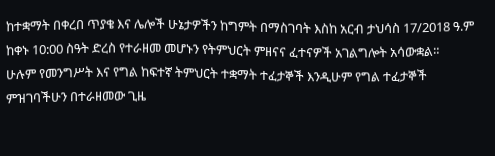ከተቋማት በቀረበ ጥያቄ እና ሌሎች ሁኔታዎችን ከግምት በማስገባት እስከ አርብ ታህሳስ 17/2018 ዓ.ም ከቀኑ 10:00 ስዓት ድረስ የተራዘመ መሆኑን የትምህርት ምዘናና ፈተናዎች አገልግሎት አሳውቋል።
ሁሉም የመንግሥት እና የግል ከፍተኛ ትምህርት ተቋማት ተፈታኞች እንዲሁም የግል ተፈታኞች ምዝገባችሁን በተራዘመው ጊዜ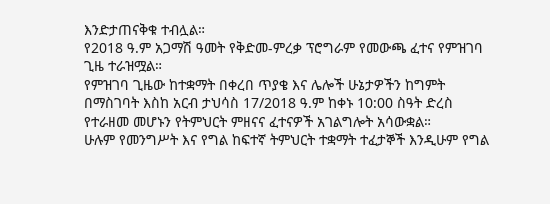እንድታጠናቅቁ ተብሏል።
የ2018 ዓ.ም አጋማሽ ዓመት የቅድመ-ምረቃ ፕሮግራም የመውጫ ፈተና የምዝገባ ጊዜ ተራዝሟል።
የምዝገባ ጊዜው ከተቋማት በቀረበ ጥያቄ እና ሌሎች ሁኔታዎችን ከግምት በማስገባት እስከ አርብ ታህሳስ 17/2018 ዓ.ም ከቀኑ 10:00 ስዓት ድረስ የተራዘመ መሆኑን የትምህርት ምዘናና ፈተናዎች አገልግሎት አሳውቋል።
ሁሉም የመንግሥት እና የግል ከፍተኛ ትምህርት ተቋማት ተፈታኞች እንዲሁም የግል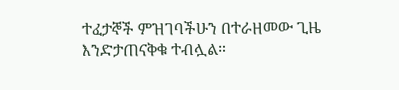ተፈታኞች ምዝገባችሁን በተራዘመው ጊዜ እንድታጠናቅቁ ተብሏል።